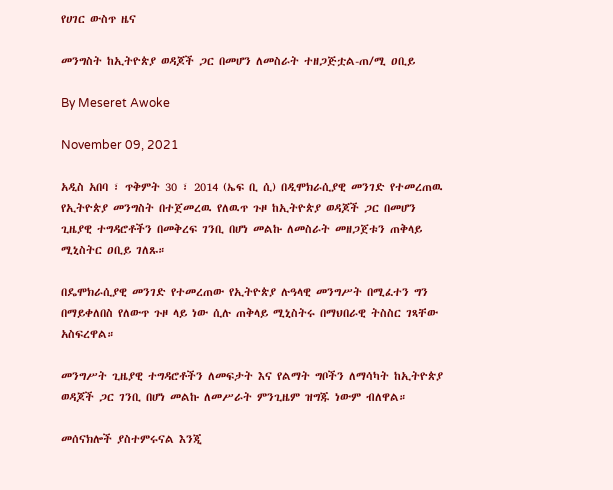የሀገር ውስጥ ዜና

መንግስት ከኢትዮጵያ ወዳጆች ጋር በመሆን ለመስራት ተዘጋጅቷል-ጠ/ሚ ዐቢይ

By Meseret Awoke

November 09, 2021

አዲስ አበባ ፣ ጥቅምት 30 ፣ 2014 (ኤፍ ቢ ሲ) በዲሞክራሲያዊ መንገድ የተመረጠዉ የኢትዮጵያ መንግስት በተጀመረዉ የለዉጥ ጉዞ ከኢትዮጵያ ወዳጆች ጋር በመሆን ጊዜያዊ ተግዳሮቶችን በመቅረፍ ገንቢ በሆነ መልኩ ለመስራት መዘጋጀቱን ጠቅላይ ሚኒስትር ዐቢይ ገለጹ።

በዴሞክራሲያዊ መንገድ የተመረጠው የኢትዮጵያ ሉዓላዊ መንግሥት በሚፈተን ግን በማይቀለበስ የለውጥ ጉዞ ላይ ነው ሲሉ ጠቅላይ ሚኒስትሩ በማህበራዊ ትስስር ገጻቸው አስፍረዋል።

መንግሥት ጊዜያዊ ተግዳሮቶችን ለመፍታት እና የልማት ግቦችን ለማሳካት ከኢትዮጵያ ወዳጆች ጋር ገንቢ በሆነ መልኩ ለመሥራት ምንጊዜም ዝግጁ ነውም ብለዋል።

መሰናክሎች ያስተምሩናል እንጂ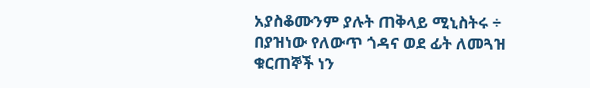አያስቆሙንም ያሉት ጠቅላይ ሚኒስትሩ ÷ በያዝነው የለውጥ ጎዳና ወደ ፊት ለመጓዝ ቁርጠኞች ነን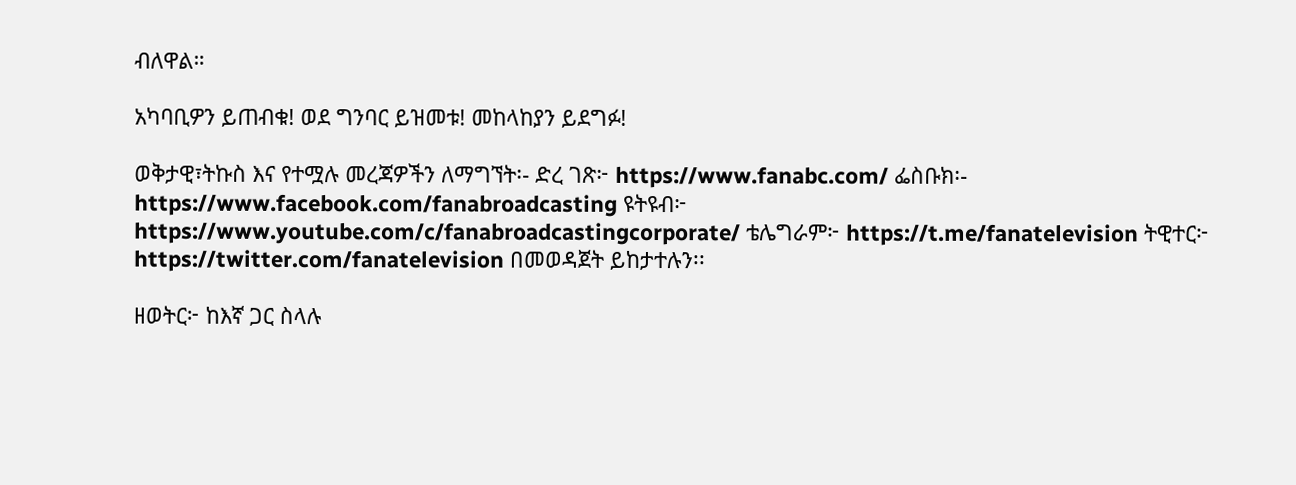ብለዋል።

አካባቢዎን ይጠብቁ! ወደ ግንባር ይዝመቱ! መከላከያን ይደግፉ!

ወቅታዊ፣ትኩስ እና የተሟሉ መረጃዎችን ለማግኘት፡- ድረ ገጽ፦ https://www.fanabc.com/ ፌስቡክ፡- https://www.facebook.com/fanabroadcasting ዩትዩብ፦ https://www.youtube.com/c/fanabroadcastingcorporate/ ቴሌግራም፦ https://t.me/fanatelevision ትዊተር፦ https://twitter.com/fanatelevision በመወዳጀት ይከታተሉን፡፡

ዘወትር፦ ከእኛ ጋር ስላሉ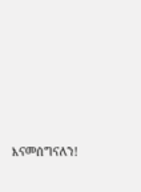እናመሰግናለን!